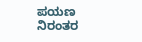ಪಯಣ
ನಿರಂತರ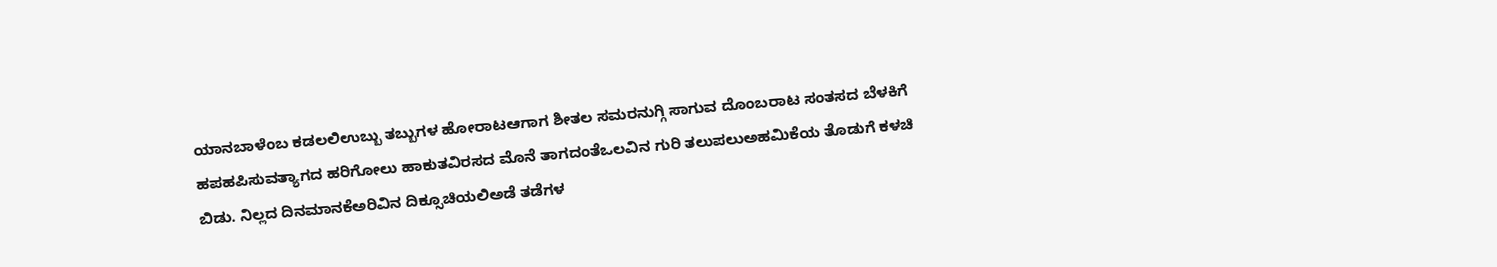ಯಾನಬಾಳೆಂಬ ಕಡಲಲಿಉಬ್ಬು ತಬ್ಬುಗಳ ಹೋರಾಟಆಗಾಗ ಶೀತಲ ಸಮರನುಗ್ಗಿ ಸಾಗುವ ದೊಂಬರಾಟ ಸಂತಸದ ಬೆಳಕಿಗೆ ಹಪಹಪಿಸುವತ್ಯಾಗದ ಹರಿಗೋಲು ಹಾಕುತವಿರಸದ ಮೊನೆ ತಾಗದಂತೆಒಲವಿನ ಗುರಿ ತಲುಪಲುಅಹಮಿಕೆಯ ತೊಡುಗೆ ಕಳಚಿ ಬಿಡು. ನಿಲ್ಲದ ದಿನಮಾನಕೆಅರಿವಿನ ದಿಕ್ಸೂಚಿಯಲಿಅಡೆ ತಡೆಗಳ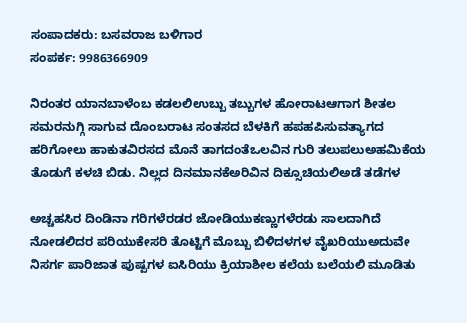ಸಂಪಾದಕರು: ಬಸವರಾಜ ಬಳಿಗಾರ
ಸಂಪರ್ಕ: 9986366909

ನಿರಂತರ ಯಾನಬಾಳೆಂಬ ಕಡಲಲಿಉಬ್ಬು ತಬ್ಬುಗಳ ಹೋರಾಟಆಗಾಗ ಶೀತಲ ಸಮರನುಗ್ಗಿ ಸಾಗುವ ದೊಂಬರಾಟ ಸಂತಸದ ಬೆಳಕಿಗೆ ಹಪಹಪಿಸುವತ್ಯಾಗದ ಹರಿಗೋಲು ಹಾಕುತವಿರಸದ ಮೊನೆ ತಾಗದಂತೆಒಲವಿನ ಗುರಿ ತಲುಪಲುಅಹಮಿಕೆಯ ತೊಡುಗೆ ಕಳಚಿ ಬಿಡು. ನಿಲ್ಲದ ದಿನಮಾನಕೆಅರಿವಿನ ದಿಕ್ಸೂಚಿಯಲಿಅಡೆ ತಡೆಗಳ

ಅಚ್ಚಹಸಿರ ದಿಂಡಿನಾ ಗರಿಗಳೆರಡರ ಜೋಡಿಯುಕಣ್ಣುಗಳೆರಡು ಸಾಲದಾಗಿದೆ ನೋಡಲಿದರ ಪರಿಯುಕೇಸರಿ ತೊಟ್ಟಿಗೆ ಮೊಬ್ಬು ಬಿಳಿದಳಗಳ ವೈಖರಿಯುಅದುವೇ ನಿಸರ್ಗ ಪಾರಿಜಾತ ಪುಷ್ಪಗಳ ಐಸಿರಿಯು ಕ್ರಿಯಾಶೀಲ ಕಲೆಯ ಬಲೆಯಲಿ ಮೂಡಿತು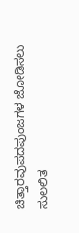ಚಿತ್ತಾರವುಪದಪುಂಜಗಳ ಜೋಡಿಸಲು ಸುಲಲಿತ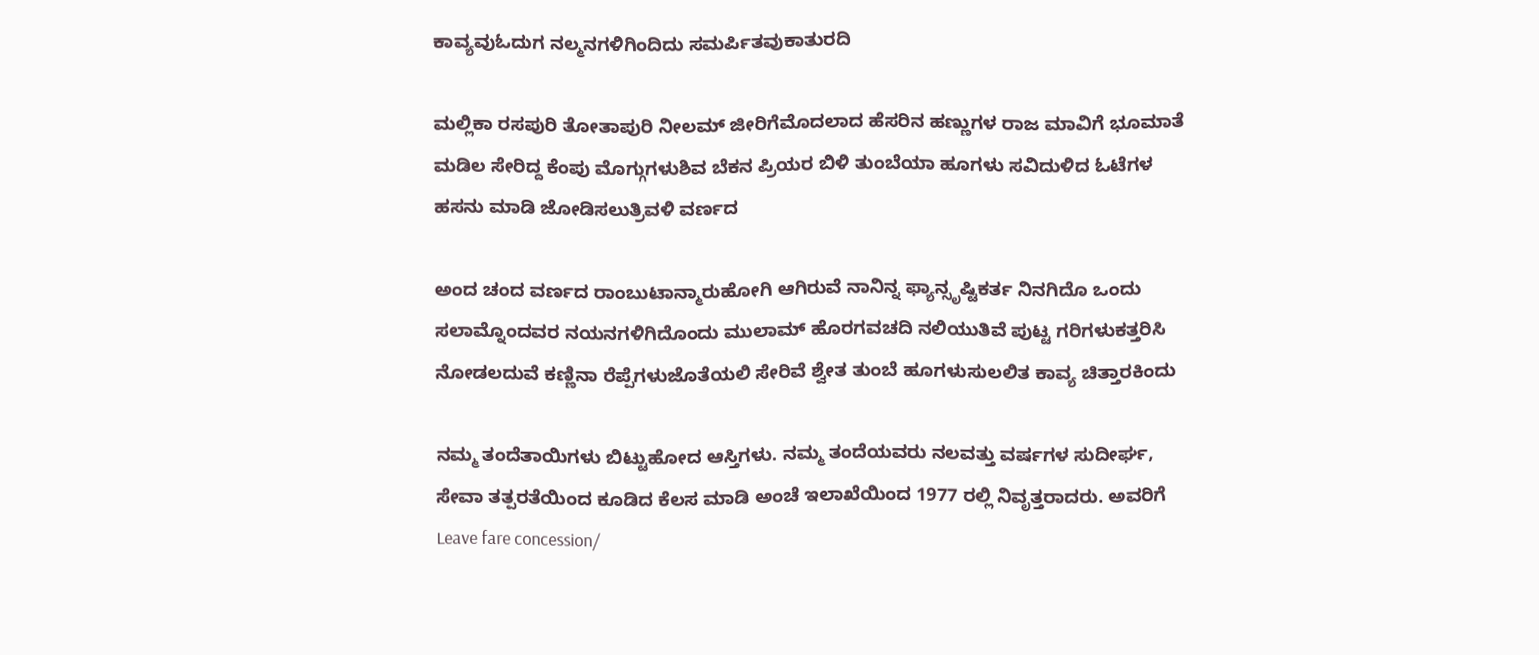ಕಾವ್ಯವುಓದುಗ ನಲ್ಮನಗಳಿಗಿಂದಿದು ಸಮರ್ಪಿತವುಕಾತುರದಿ

ಮಲ್ಲಿಕಾ ರಸಪುರಿ ತೋತಾಪುರಿ ನೀಲಮ್ ಜೀರಿಗೆಮೊದಲಾದ ಹೆಸರಿನ ಹಣ್ಣುಗಳ ರಾಜ ಮಾವಿಗೆ ಭೂಮಾತೆ ಮಡಿಲ ಸೇರಿದ್ದ ಕೆಂಪು ಮೊಗ್ಗುಗಳುಶಿವ ಬೆಕನ ಪ್ರಿಯರ ಬಿಳಿ ತುಂಬೆಯಾ ಹೂಗಳು ಸವಿದುಳಿದ ಓಟೆಗಳ ಹಸನು ಮಾಡಿ ಜೋಡಿಸಲುತ್ರಿವಳಿ ವರ್ಣದ

ಅಂದ ಚಂದ ವರ್ಣದ ರಾಂಬುಟಾನ್ಮಾರುಹೋಗಿ ಆಗಿರುವೆ ನಾನಿನ್ನ ಫ್ಯಾನ್ಸೃಷ್ಟಿಕರ್ತ ನಿನಗಿದೊ ಒಂದು ಸಲಾಮ್ನೊಂದವರ ನಯನಗಳಿಗಿದೊಂದು ಮುಲಾಮ್ ಹೊರಗವಚದಿ ನಲಿಯುತಿವೆ ಪುಟ್ಟ ಗರಿಗಳುಕತ್ತರಿಸಿ ನೋಡಲದುವೆ ಕಣ್ಣಿನಾ ರೆಪ್ಪೆಗಳುಜೊತೆಯಲಿ ಸೇರಿವೆ ಶ್ವೇತ ತುಂಬೆ ಹೂಗಳುಸುಲಲಿತ ಕಾವ್ಯ ಚಿತ್ತಾರಕಿಂದು

ನಮ್ಮ ತಂದೆತಾಯಿಗಳು ಬಿಟ್ಟುಹೋದ ಆಸ್ತಿಗಳು. ನಮ್ಮ ತಂದೆಯವರು ನಲವತ್ತು ವರ್ಷಗಳ ಸುದೀರ್ಘ, ಸೇವಾ ತತ್ಪರತೆಯಿಂದ ಕೂಡಿದ ಕೆಲಸ ಮಾಡಿ ಅಂಚೆ ಇಲಾಖೆಯಿಂದ 1977 ರಲ್ಲಿ ನಿವೃತ್ತರಾದರು. ಅವರಿಗೆ Leave fare concession/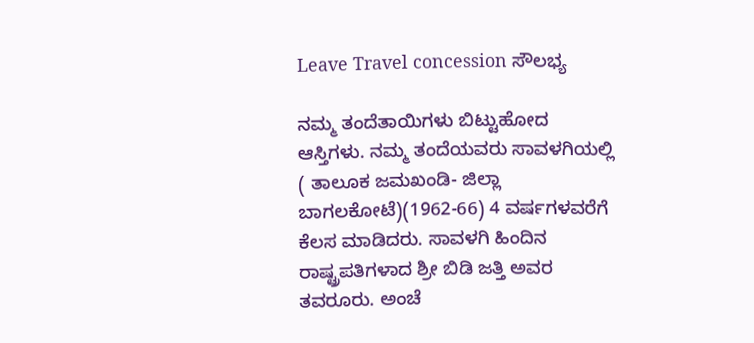Leave Travel concession ಸೌಲಭ್ಯ

ನಮ್ಮ ತಂದೆತಾಯಿಗಳು ಬಿಟ್ಟುಹೋದ ಆಸ್ತಿಗಳು. ನಮ್ಮ ತಂದೆಯವರು ಸಾವಳಗಿಯಲ್ಲಿ ( ತಾಲೂಕ ಜಮಖಂಡಿ- ಜಿಲ್ಲಾ ಬಾಗಲಕೋಟೆ)(1962-66) 4 ವರ್ಷಗಳವರೆಗೆ ಕೆಲಸ ಮಾಡಿದರು. ಸಾವಳಗಿ ಹಿಂದಿನ ರಾಷ್ಟ್ರಪತಿಗಳಾದ ಶ್ರೀ ಬಿಡಿ ಜತ್ತಿ ಅವರ ತವರೂರು. ಅಂಚೆ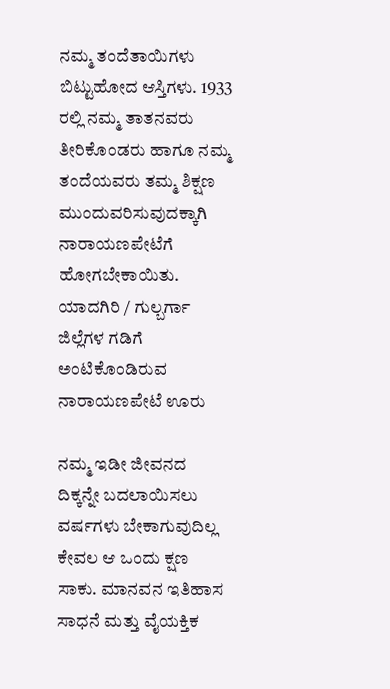ನಮ್ಮ ತಂದೆತಾಯಿಗಳು ಬಿಟ್ಟುಹೋದ ಆಸ್ತಿಗಳು. 1933 ರಲ್ಲಿ ನಮ್ಮ ತಾತನವರು ತೀರಿಕೊಂಡರು ಹಾಗೂ ನಮ್ಮ ತಂದೆಯವರು ತಮ್ಮ ಶಿಕ್ಷಣ ಮುಂದುವರಿಸುವುದಕ್ಕಾಗಿ ನಾರಾಯಣಪೇಟೆಗೆ ಹೋಗಬೇಕಾಯಿತು. ಯಾದಗಿರಿ / ಗುಲ್ಬರ್ಗಾ ಜಿಲ್ಲೆಗಳ ಗಡಿಗೆ ಅಂಟಿಕೊಂಡಿರುವ ನಾರಾಯಣಪೇಟೆ ಊರು

ನಮ್ಮ ಇಡೀ ಜೀವನದ ದಿಕ್ಕನ್ನೇ ಬದಲಾಯಿಸಲು ವರ್ಷಗಳು ಬೇಕಾಗುವುದಿಲ್ಲ ಕೇವಲ ಆ ಒಂದು ಕ್ಷಣ ಸಾಕು. ಮಾನವನ ಇತಿಹಾಸ ಸಾಧನೆ ಮತ್ತು ವೈಯಕ್ತಿಕ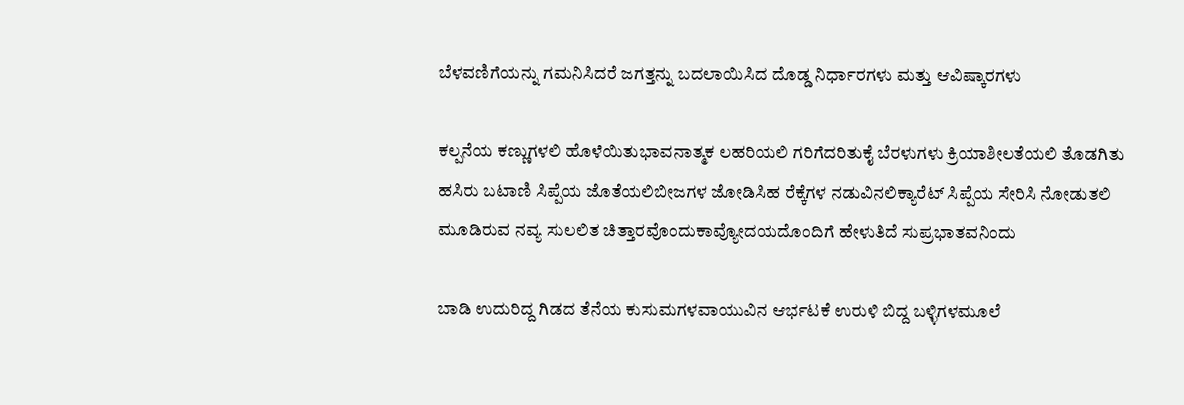ಬೆಳವಣಿಗೆಯನ್ನು ಗಮನಿಸಿದರೆ ಜಗತ್ತನ್ನು ಬದಲಾಯಿಸಿದ ದೊಡ್ಡ ನಿರ್ಧಾರಗಳು ಮತ್ತು ಆವಿಷ್ಕಾರಗಳು

ಕಲ್ಪನೆಯ ಕಣ್ಣುಗಳಲಿ ಹೊಳೆಯಿತುಭಾವನಾತ್ಮಕ ಲಹರಿಯಲಿ ಗರಿಗೆದರಿತುಕೈ ಬೆರಳುಗಳು ಕ್ರಿಯಾಶೀಲತೆಯಲಿ ತೊಡಗಿತು ಹಸಿರು ಬಟಾಣಿ ಸಿಪ್ಪೆಯ ಜೊತೆಯಲಿಬೀಜಗಳ ಜೋಡಿಸಿಹ ರೆಕ್ಕೆಗಳ ನಡುವಿನಲಿಕ್ಯಾರೆಟ್ ಸಿಪ್ಪೆಯ ಸೇರಿಸಿ ನೋಡುತಲಿ ಮೂಡಿರುವ ನವ್ಯ ಸುಲಲಿತ ಚಿತ್ತಾರವೊಂದುಕಾವ್ಯೋದಯದೊಂದಿಗೆ ಹೇಳುತಿದೆ ಸುಪ್ರಭಾತವನಿಂದು

ಬಾಡಿ ಉದುರಿದ್ದ ಗಿಡದ ತೆನೆಯ ಕುಸುಮಗಳವಾಯುವಿನ ಆರ್ಭಟಕೆ ಉರುಳಿ ಬಿದ್ದ ಬಳ್ಳಿಗಳಮೂಲೆ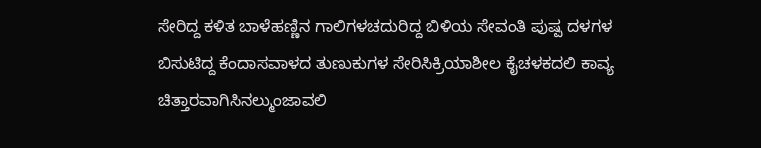ಸೇರಿದ್ದ ಕಳಿತ ಬಾಳೆಹಣ್ಣಿನ ಗಾಲಿಗಳಚದುರಿದ್ದ ಬಿಳಿಯ ಸೇವಂತಿ ಪುಷ್ಪ ದಳಗಳ ಬಿಸುಟಿದ್ದ ಕೆಂದಾಸವಾಳದ ತುಣುಕುಗಳ ಸೇರಿಸಿಕ್ರಿಯಾಶೀಲ ಕೈಚಳಕದಲಿ ಕಾವ್ಯ ಚಿತ್ತಾರವಾಗಿಸಿನಲ್ಮುಂಜಾವಲಿ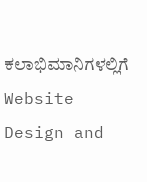ಕಲಾಭಿಮಾನಿಗಳಲ್ಲಿಗೆ
Website Design and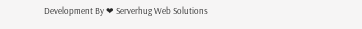Development By ❤ Serverhug Web Solutions